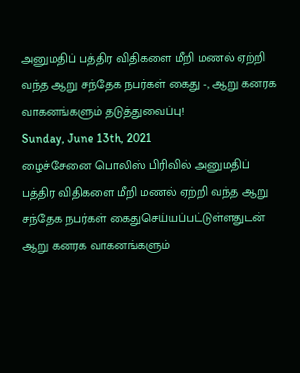அனுமதிப் பத்திர விதிகளை மீறி மணல் ஏற்றி வந்த ஆறு சந்தேக நபர்கள் கைது -, ஆறு கனரக வாகனங்களும் தடுத்துவைப்பு!
Sunday, June 13th, 2021
ழைச்சேனை பொலிஸ் பிரிவில் அனுமதிப்
பத்திர விதிகளை மீறி மணல் ஏற்றி வந்த ஆறு சந்தேக நபர்கள் கைதுசெய்யப்பட்டுள்ளதுடன்
ஆறு கனரக வாகனங்களும்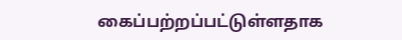கைப்பற்றப்பட்டுள்ளதாக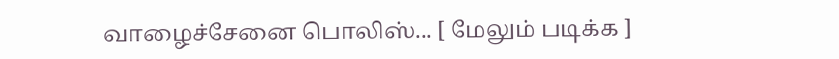வாழைச்சேனை பொலிஸ்... [ மேலும் படிக்க ]